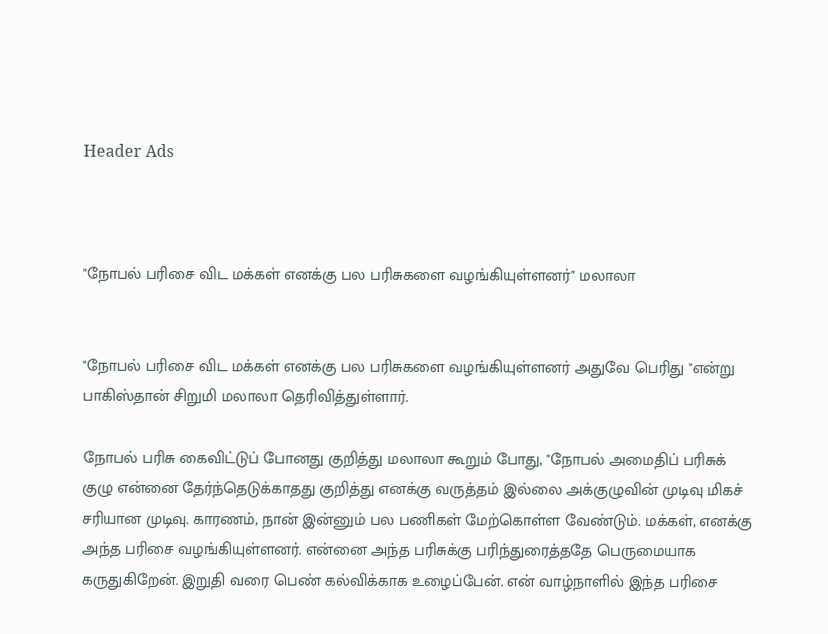Header Ads



"நோபல் பரிசை விட மக்கள் எனக்கு பல பரிசுகளை வழங்கியுள்ளனர்" மலாலா


"நோபல் பரிசை விட மக்கள் எனக்கு பல பரிசுகளை வழங்கியுள்ளனர் அதுவே பெரிது "என்று பாகிஸ்தான் சிறுமி மலாலா தெரிவித்துள்ளார்.

நோபல் பரிசு கைவிட்டுப் போனது குறித்து மலாலா கூறும் போது, "நோபல் அமைதிப் பரிசுக் குழு என்னை தேர்ந்தெடுக்காதது குறித்து எனக்கு வருத்தம் இல்லை அக்குழுவின் முடிவு மிகச் சரியான முடிவு. காரணம், நான் இன்னும் பல பணிகள் மேற்கொள்ள வேண்டும். மக்கள், எனக்கு அந்த பரிசை வழங்கியுள்ளனர். என்னை அந்த பரிசுக்கு பரிந்துரைத்ததே பெருமையாக கருதுகிறேன். இறுதி வரை பெண் கல்விக்காக உழைப்பேன். என் வாழ்நாளில் இந்த பரிசை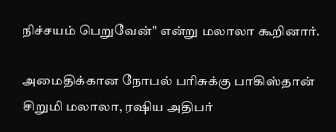நிச்சயம் பெறுவேன்" என்று மலாலா கூறினார்.

அமைதிக்கான நோபல் பரிசுக்கு பாகிஸ்தான் சிறுமி மலாலா, ரஷிய அதிபர்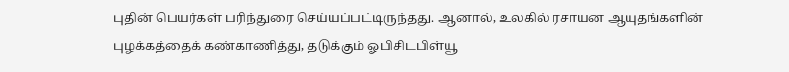புதின் பெயர்கள் பரிந்துரை செய்யப்பட்டிருந்தது. ஆனால், உலகில் ரசாயன ஆயுதங்களின் புழக்கத்தைக் கண்காணித்து, தடுக்கும் ஓபிசிடபிள்யூ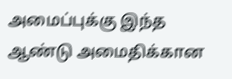அமைப்புக்கு இந்த ஆண்டு அமைதிக்கான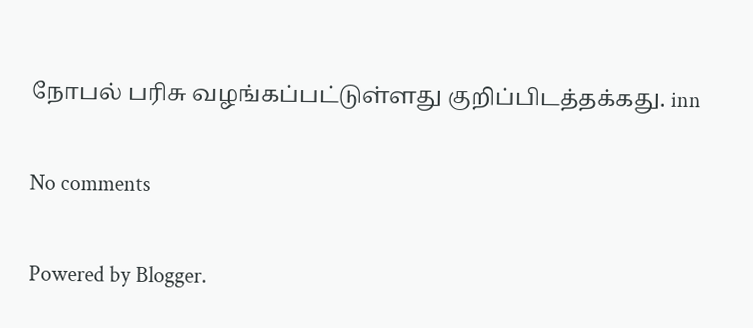நோபல் பரிசு வழங்கப்பட்டுள்ளது குறிப்பிடத்தக்கது. inn

No comments

Powered by Blogger.